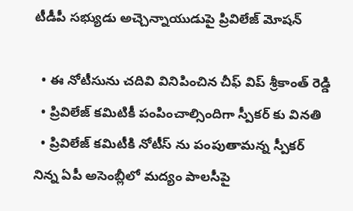టీడీపీ సభ్యుడు అచ్చెన్నాయుడుపై ప్రివిలేజ్ మోషన్

  • ఈ నోటీసును చదివి వినిపించిన చీఫ్ విప్ శ్రీకాంత్ రెడ్డి
  • ప్రివిలేజ్ కమిటికీ పంపించాల్సిందిగా స్పీకర్ కు వినతి
  • ప్రివిలేజ్ కమిటీకి నోటీస్ ను పంపుతామన్న స్పీకర్
నిన్న ఏపీ అసెంబ్లీలో మద్యం పాలసీపై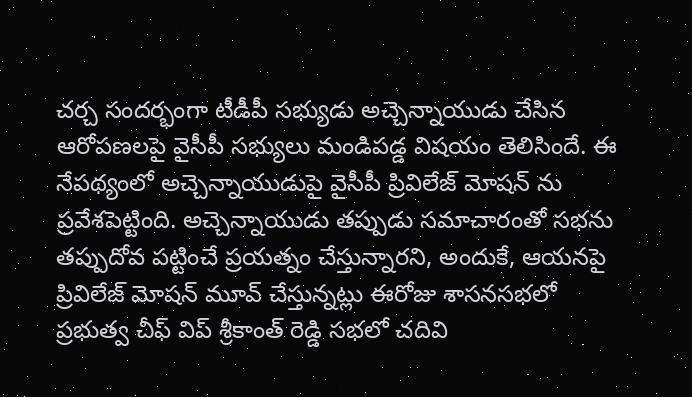చర్చ సందర్భంగా టీడీపీ సభ్యుడు అచ్చెన్నాయుడు చేసిన ఆరోపణలపై వైసీపీ సభ్యులు మండిపడ్డ విషయం తెలిసిందే. ఈ నేపథ్యంలో అచ్చెన్నాయుడుపై వైసీపీ ప్రివిలేజ్ మోషన్ ను ప్రవేశపెట్టింది. అచ్చెన్నాయుడు తప్పుడు సమాచారంతో సభను తప్పుదోవ పట్టించే ప్రయత్నం చేస్తున్నారని, అందుకే, ఆయనపై ప్రివిలేజ్ మోషన్ మూవ్ చేస్తున్నట్లు ఈరోజు శాసనసభలో ప్రభుత్వ చీఫ్ విప్ శ్రీకాంత్ రెడ్డి సభలో చదివి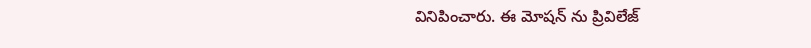వినిపించారు. ఈ మోషన్ ను ప్రివిలేజ్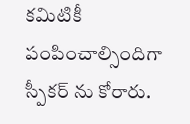కమిటికీ పంపించాల్సిందిగా స్పీకర్ ను కోరారు.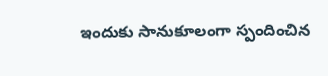ఇందుకు సానుకూలంగా స్పందించిన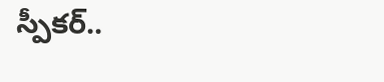స్పీకర్..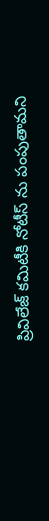ప్రివిలేజ్ కమిటీకి నోటీస్ ను పంపుతామని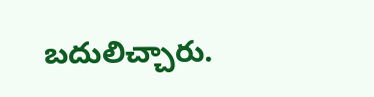బదులిచ్చారు.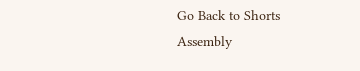Go Back to Shorts
Assembly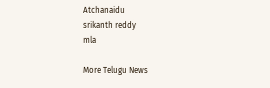Atchanaidu
srikanth reddy
mla

More Telugu News